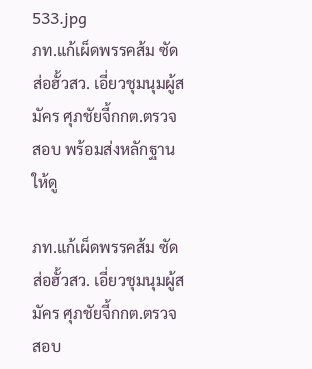533.jpg
ภท.แก้เผ็ดพรรคส้ม ซัดส่อฮั้วสว. เอี่ยวชุมนุมผู้สมัคร ศุภชัยจี้กกต.ตรวจสอบ พร้อมส่งหลักฐานให้ดู

ภท.แก้เผ็ดพรรคส้ม ซัดส่อฮั้วสว. เอี่ยวชุมนุมผู้สมัคร ศุภชัยจี้กกต.ตรวจสอบ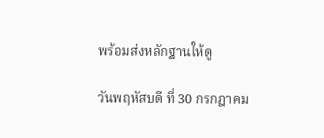พร้อมส่งหลักฐานให้ดู

วันพฤหัสบดี ที่ 30 กรกฎาคม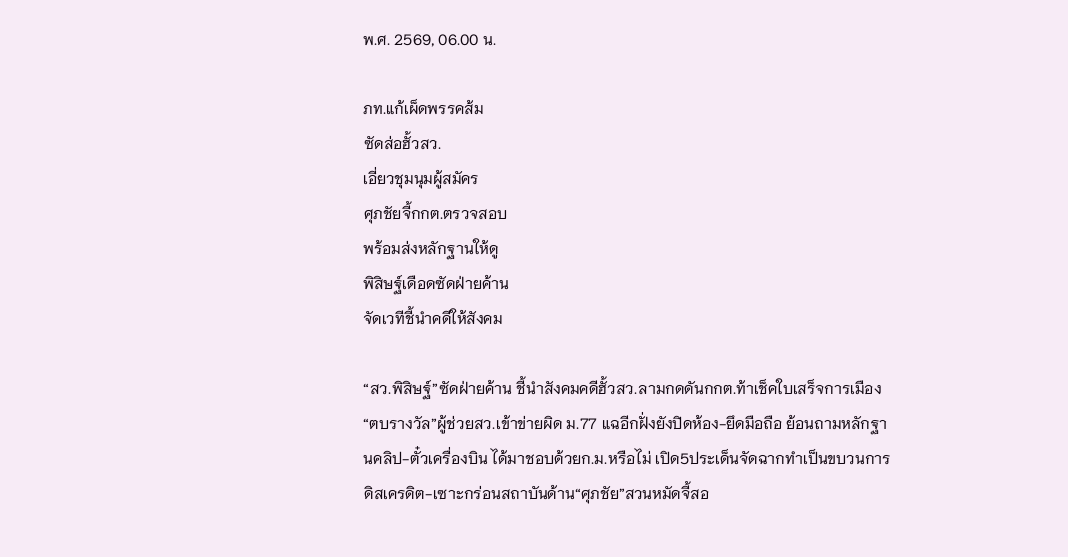พ.ศ. 2569, 06.00 น.

ภท.แก้เผ็ดพรรคส้ม
ซัดส่อฮั้วสว.
เอี่ยวชุมนุมผู้สมัคร
ศุภชัยจี้กกต.ตรวจสอบ
พร้อมส่งหลักฐานให้ดู
พิสิษฐ์เดือดซัดฝ่ายค้าน
จัดเวทีชี้นำคดีให้สังคม

“สว.พิสิษฐ์”ซัดฝ่ายค้าน ชี้นำสังคมคดีฮั้วสว.ลามกดดันกกต.ท้าเช็คใบเสร็จการเมือง“ตบรางวัล”ผู้ช่วยสว.เข้าข่ายผิด ม.77 แฉอีกฝั่งยังปิดห้อง-ยึดมือถือ ย้อนถามหลักฐานคลิป-ตั๋วเครื่องบิน ได้มาชอบด้วยก.ม.หรือไม่ เปิด5ประเด็นจัดฉากทำเป็นขบวนการ ดิสเครดิต-เซาะกร่อนสถาบันด้าน“ศุภชัย”สวนหมัดจี้สอ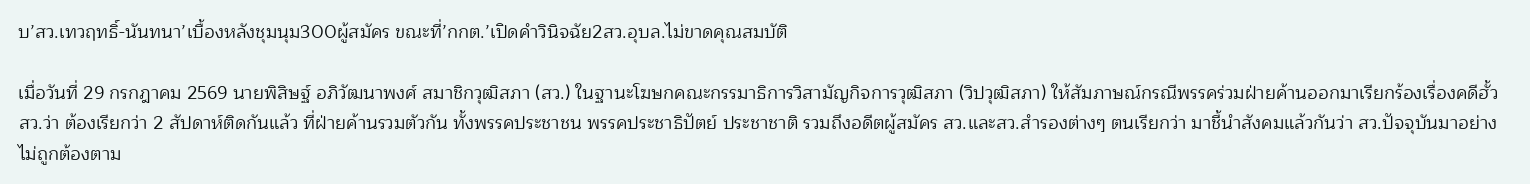บ’สว.เทวฤทธิ์-นันทนา’เบื้องหลังชุมนุม300ผู้สมัคร ขณะที่’กกต.’เปิดคำวินิจฉัย2สว.อุบล.ไม่ขาดคุณสมบัติ

เมื่อวันที่ 29 กรกฎาคม 2569 นายพิสิษฐ์ อภิวัฒนาพงศ์ สมาชิกวุฒิสภา (สว.) ในฐานะโฆษกคณะกรรมาธิการวิสามัญกิจการวุฒิสภา (วิปวุฒิสภา) ให้สัมภาษณ์กรณีพรรคร่วมฝ่ายค้านออกมาเรียกร้องเรื่องคดีฮั้ว สว.ว่า ต้องเรียกว่า 2 สัปดาห์ติดกันแล้ว ที่ฝ่ายค้านรวมตัวกัน ทั้งพรรคประชาชน พรรคประชาธิปัตย์ ประชาชาติ รวมถึงอดีตผู้สมัคร สว.และสว.สํารองต่างๆ ตนเรียกว่า มาชี้นำสังคมแล้วกันว่า สว.ปัจจุบันมาอย่างไม่ถูกต้องตาม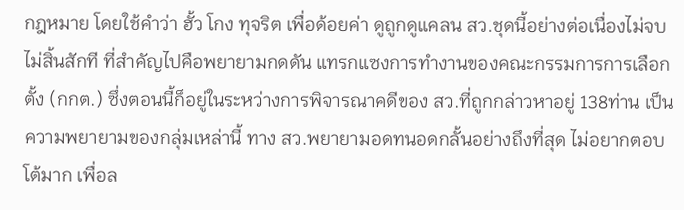กฎหมาย โดยใช้คำว่า ฮั้ว โกง ทุจริต เพื่อด้อยค่า ดูถูกดูแคลน สว.ชุดนี้อย่างต่อเนื่องไม่จบไม่สิ้นสักที ที่สำคัญไปคือพยายามกดดัน แทรกแซงการทำงานของคณะกรรมการการเลือกตั้ง (กกต.) ซึ่งตอนนี้ก็อยู่ในระหว่างการพิจารณาคดีของ สว.ที่ถูกกล่าวหาอยู่ 138ท่าน เป็นความพยายามของกลุ่มเหล่านี้ ทาง สว.พยายามอดทนอดกลั้นอย่างถึงที่สุด ไม่อยากตอบโต้มาก เพื่อล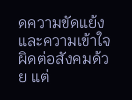ดความขัดแย้งและความเข้าใจผิดต่อสังคมด้วย แต่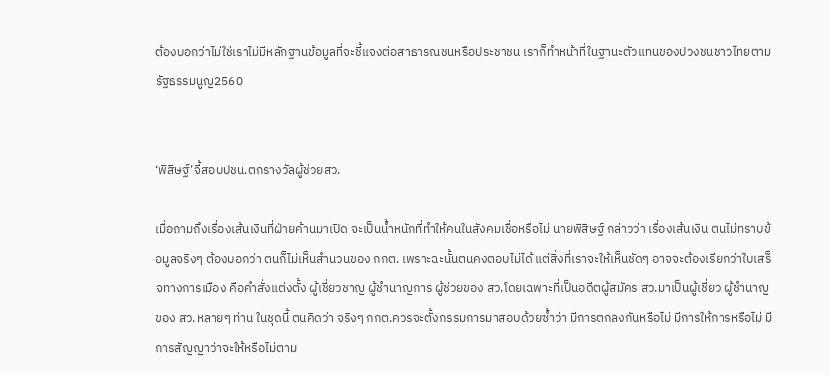ต้องบอกว่าไม่ใช่เราไม่มีหลักฐานข้อมูลที่จะชี้แจงต่อสาธารณชนหรือประชาชน เราก็ทำหน้าที่ในฐานะตัวแทนของปวงชนชาวไทยตามรัฐธรรมนูญ2560


‘พิสิษฐ์’จี้สอบปชน.ตกรางวัลผู้ช่วยสว.

เมื่อถามถึงเรื่องเส้นเงินที่ฝ่ายค้านมาเปิด จะเป็นน้ำหนักที่ทำให้คนในสังคมเชื่อหรือไม่ นายพิสิษฐ์ กล่าวว่า เรื่องเส้นเงิน ตนไม่ทราบข้อมูลจริงๆ ต้องบอกว่า ตนก็ไม่เห็นสำนวนของ กกต. เพราะฉะนั้นตนคงตอบไม่ได้ แต่สิ่งที่เราจะให้เห็นชัดๆ อาจจะต้องเรียกว่าใบเสร็จทางการเมือง คือคำสั่งแต่งตั้ง ผู้เชี่ยวชาญ ผู้ชำนาญการ ผู้ช่วยของ สว.โดยเฉพาะที่เป็นอดีตผู้สมัคร สว.มาเป็นผู้เชี่ยว ผู้ชำนาญ ของ สว.หลายๆ ท่าน ในชุดนี้ ตนคิดว่า จริงๆ กกต.ควรจะตั้งกรรมการมาสอบด้วยซ้ำว่า มีการตกลงกันหรือไม่ มีการให้การหรือไม่ มีการสัญญาว่าจะให้หรือไม่ตาม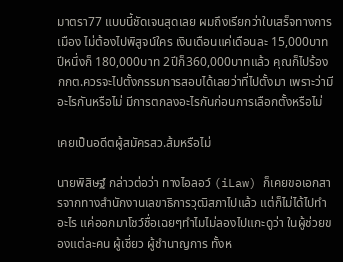มาตรา77 แบบนี้ชัดเจนสุดเลย ผมถึงเรียกว่าใบเสร็จทางการเมือง ไม่ต้องไปพิสูจน์ใคร เงินเดือนแค่เดือนละ 15,000บาท ปีหนึ่งก็ 180,000บาท 2ปีก็360,000บาทแล้ว คุณก็ไปร้อง กกต.ควรจะไปตั้งกรรมการสอบได้เลยว่าที่ไปตั้งมา เพราะว่ามีอะไรกันหรือไม่ มีการตกลงอะไรกันก่อนการเลือกตั้งหรือไม่

เคยเป็นอดีตผู้สมัครสว.ส้มหรือไม่

นายพิสิษฐ์ กล่าวต่อว่า ทางไอลอว์ (iLaw) ก็เคยขอเอกสารจากทางสำนักงานเลขาธิการวุฒิสภาไปแล้ว แต่ก็ไม่ได้ไปทำอะไร แค่ออกมาโชว์ชื่อเฉยๆทำไมไม่ลองไปแกะดูว่า ในผู้ช่วยของแต่ละคน ผู้เชี่ยว ผู้ชำนาญการ ทั้งห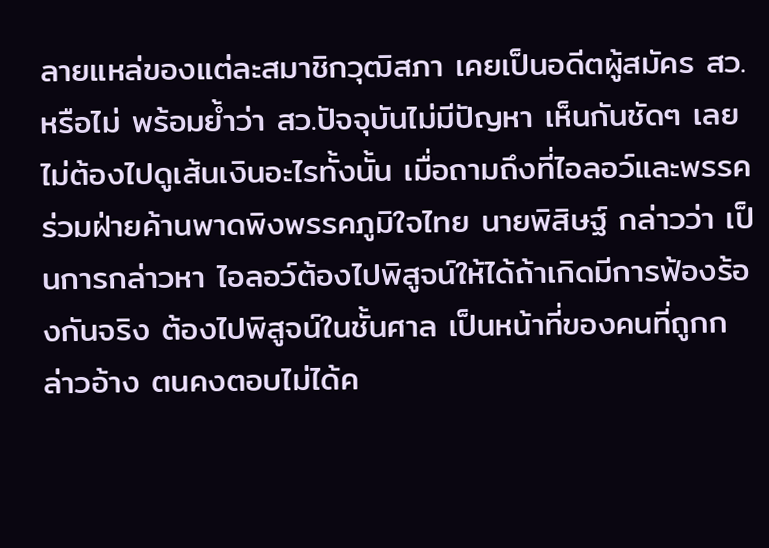ลายแหล่ของแต่ละสมาชิกวุฒิสภา เคยเป็นอดีตผู้สมัคร สว.หรือไม่ พร้อมย้ำว่า สว.ปัจจุบันไม่มีปัญหา เห็นกันชัดๆ เลย ไม่ต้องไปดูเส้นเงินอะไรทั้งนั้น เมื่อถามถึงที่ไอลอว์และพรรคร่วมฝ่ายค้านพาดพิงพรรคภูมิใจไทย นายพิสิษฐ์ กล่าวว่า เป็นการกล่าวหา ไอลอว์ต้องไปพิสูจน์ให้ได้ถ้าเกิดมีการฟ้องร้องกันจริง ต้องไปพิสูจน์ในชั้นศาล เป็นหน้าที่ของคนที่ถูกกล่าวอ้าง ตนคงตอบไม่ได้ค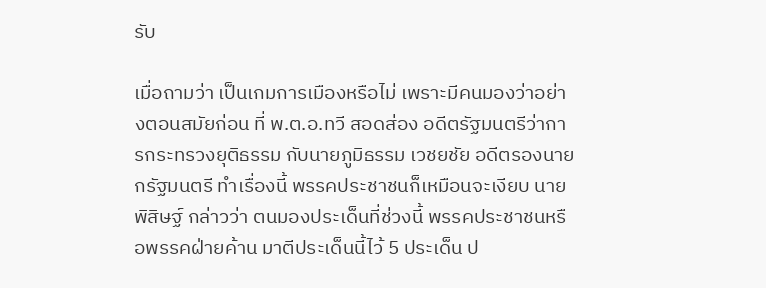รับ

เมื่อถามว่า เป็นเกมการเมืองหรือไม่ เพราะมีคนมองว่าอย่างตอนสมัยก่อน ที่ พ.ต.อ.ทวี สอดส่อง อดีตรัฐมนตรีว่าการกระทรวงยุติธรรม กับนายภูมิธรรม เวชยชัย อดีตรองนายกรัฐมนตรี ทำเรื่องนี้ พรรคประชาชนก็เหมือนจะเงียบ นายพิสิษฐ์ กล่าวว่า ตนมองประเด็นที่ช่วงนี้ พรรคประชาชนหรือพรรคฝ่ายค้าน มาตีประเด็นนี้ไว้ 5 ประเด็น ป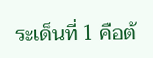ระเด็นที่ 1 คือต้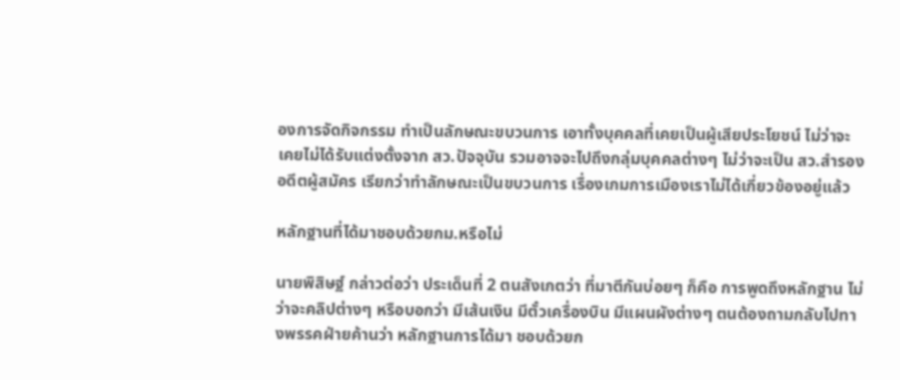องการจัดกิจกรรม ทำเป็นลักษณะขบวนการ เอาทั้งบุคคลที่เคยเป็นผู้เสียประโยชน์ ไม่ว่าจะเคยไม่ได้รับแต่งตั้งจาก สว.ปัจจุบัน รวมอาจจะไปถึงกลุ่มบุคคลต่างๆ ไม่ว่าจะเป็น สว.สำรอง อดีตผู้สมัคร เรียกว่าทำลักษณะเป็นขบวนการ เรื่องเกมการเมืองเราไม่ได้เกี่ยวข้องอยู่แล้ว

หลักฐานที่ได้มาชอบด้วยกม.หรือไม่

นายพิสิษฐ์ กล่าวต่อว่า ประเด็นที่ 2 ตนสังเกตว่า ที่มาตีกันบ่อยๆ ก็คือ การพูดถึงหลักฐาน ไม่ว่าจะคลิปต่างๆ หรือบอกว่า มีเส้นเงิน มีตั๋วเครื่องบิน มีแผนผังต่างๆ ตนต้องถามกลับไปทางพรรคฝ่ายค้านว่า หลักฐานการได้มา ชอบด้วยก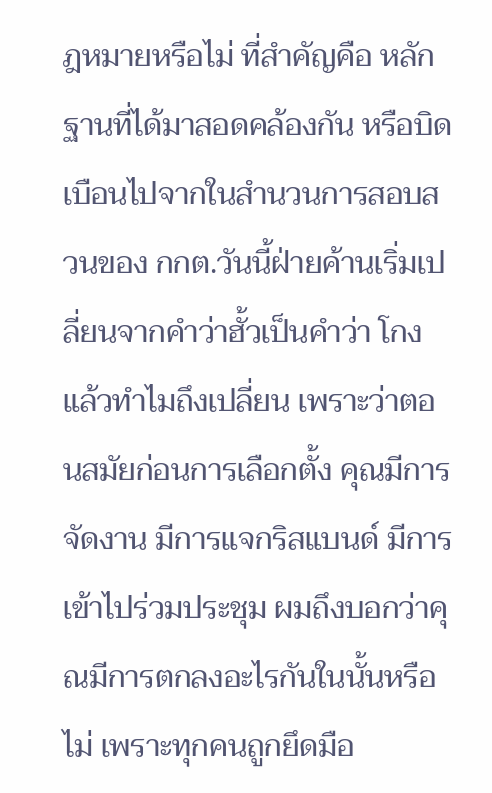ฎหมายหรือไม่ ที่สำคัญคือ หลักฐานที่ได้มาสอดคล้องกัน หรือบิดเบือนไปจากในสำนวนการสอบสวนของ กกต.วันนี้ฝ่ายค้านเริ่มเปลี่ยนจากคำว่าฮั้วเป็นคำว่า โกง แล้วทำไมถึงเปลี่ยน เพราะว่าตอนสมัยก่อนการเลือกตั้ง คุณมีการจัดงาน มีการแจกริสแบนด์ มีการเข้าไปร่วมประชุม ผมถึงบอกว่าคุณมีการตกลงอะไรกันในนั้นหรือไม่ เพราะทุกคนถูกยึดมือ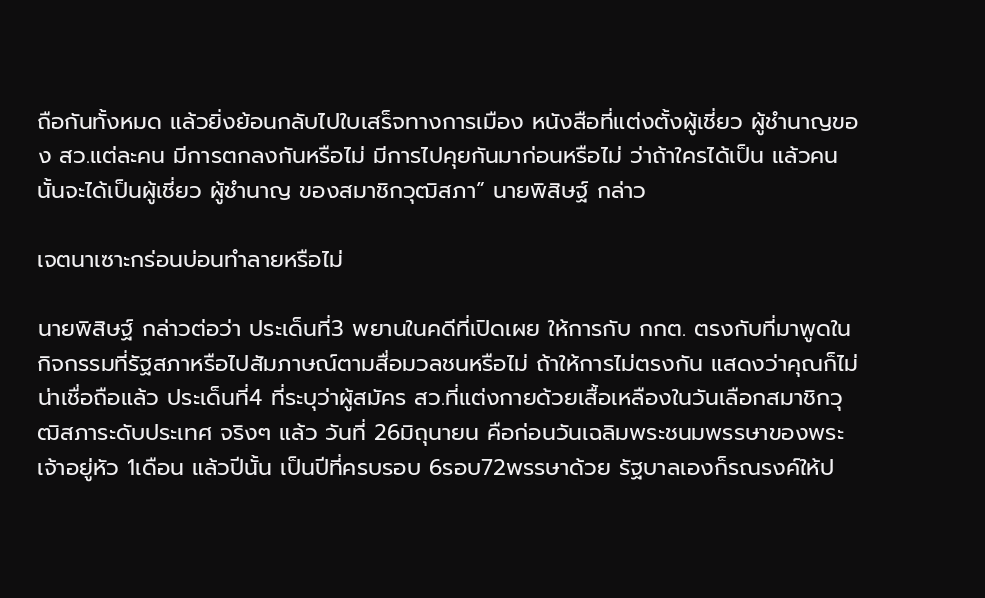ถือกันทั้งหมด แล้วยิ่งย้อนกลับไปใบเสร็จทางการเมือง หนังสือที่แต่งตั้งผู้เชี่ยว ผู้ชำนาญของ สว.แต่ละคน มีการตกลงกันหรือไม่ มีการไปคุยกันมาก่อนหรือไม่ ว่าถ้าใครได้เป็น แล้วคนนั้นจะได้เป็นผู้เชี่ยว ผู้ชำนาญ ของสมาชิกวุฒิสภา” นายพิสิษฐ์ กล่าว

เจตนาเซาะกร่อนบ่อนทำลายหรือไม่

นายพิสิษฐ์ กล่าวต่อว่า ประเด็นที่3 พยานในคดีที่เปิดเผย ให้การกับ กกต. ตรงกับที่มาพูดในกิจกรรมที่รัฐสภาหรือไปสัมภาษณ์ตามสื่อมวลชนหรือไม่ ถ้าให้การไม่ตรงกัน แสดงว่าคุณก็ไม่น่าเชื่อถือแล้ว ประเด็นที่4 ที่ระบุว่าผู้สมัคร สว.ที่แต่งกายด้วยเสื้อเหลืองในวันเลือกสมาชิกวุฒิสภาระดับประเทศ จริงๆ แล้ว วันที่ 26มิถุนายน คือก่อนวันเฉลิมพระชนมพรรษาของพระเจ้าอยู่หัว 1เดือน แล้วปีนั้น เป็นปีที่ครบรอบ 6รอบ72พรรษาด้วย รัฐบาลเองก็รณรงค์ให้ป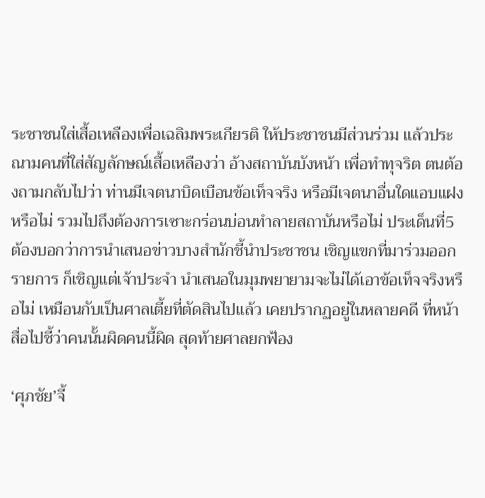ระชาชนใส่เสื้อเหลืองเพื่อเฉลิมพระเกียรติ ให้ประชาชนมีส่วนร่วม แล้วประณามคนที่ใส่สัญลักษณ์เสื้อเหลืองว่า อ้างสถาบันบังหน้า เพื่อทำทุจริต ตนต้องถามกลับไปว่า ท่านมีเจตนาบิดเบือนข้อเท็จจริง หรือมีเจตนาอื่นใดแอบแฝงหรือไม่ รวมไปถึงต้องการเซาะกร่อนบ่อนทำลายสถาบันหรือไม่ ประเด็นที่5 ต้องบอกว่าการนำเสนอข่าวบางสำนักชี้นำประชาชน เชิญแขกที่มาร่วมออกรายการ ก็เชิญแต่เจ้าประจำ นำเสนอในมุมพยายามจะไม่ได้เอาข้อเท็จจริงหรือไม่ เหมือนกับเป็นศาลเตี้ยที่ตัดสินไปแล้ว เคยปรากฏอยู่ในหลายคดี ที่หน้าสื่อไปชี้ว่าคนนั้นผิดคนนี้ผิด สุดท้ายศาลยกฟ้อง

‘ศุภชัย’จี้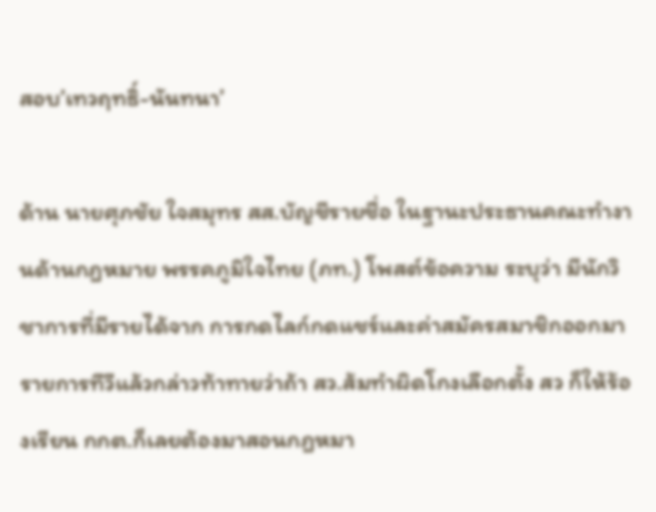สอบ’เทวฤทธิ์-นันทนา’

ด้าน นายศุภชัย ใจสมุทร สส.บัญชีรายชื่อ ในฐานะประธานคณะทำงานด้านกฎหมาย พรรคภูมิใจไทย (ภท.) โพสต์ข้อความ ระบุว่า มีนักวิชาการที่มีรายได้จาก การกดไลก์กดแชร์และค่าสมัครสมาชิกออกมารายการทีวีแล้วกล่าวท้าทายว่าถ้า สว.ส้มทำผิดโกงเลือกตั้ง สว ก็ให้ร้องเรียน กกต.ก็เลยต้องมาสอนกฎหมา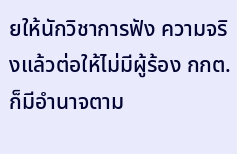ยให้นักวิชาการฟัง ความจริงแล้วต่อให้ไม่มีผู้ร้อง กกต.ก็มีอำนาจตาม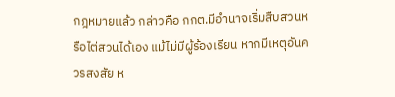กฎหมายแล้ว กล่าวคือ กกต.มีอำนาจเริ่มสืบสวนหรือไต่สวนได้เอง แม้ไม่มีผู้ร้องเรียน หากมีเหตุอันควรสงสัย ห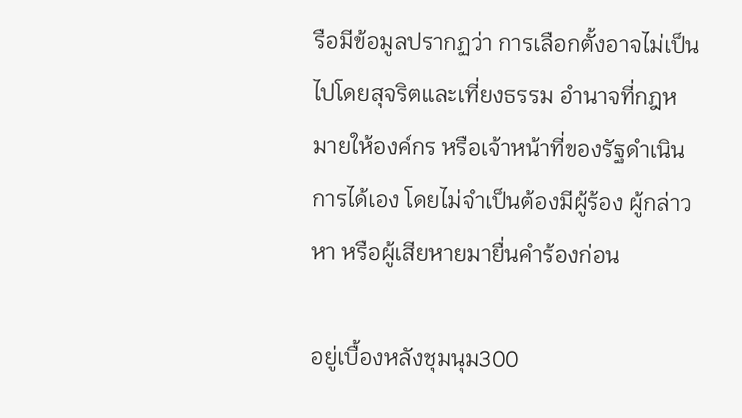รือมีข้อมูลปรากฏว่า การเลือกตั้งอาจไม่เป็นไปโดยสุจริตและเที่ยงธรรม อำนาจที่กฎหมายให้องค์กร หรือเจ้าหน้าที่ของรัฐดำเนินการได้เอง โดยไม่จำเป็นต้องมีผู้ร้อง ผู้กล่าวหา หรือผู้เสียหายมายื่นคำร้องก่อน

อยู่เบื้องหลังชุมนุม300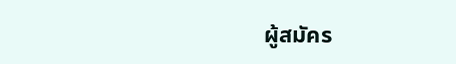ผู้สมัคร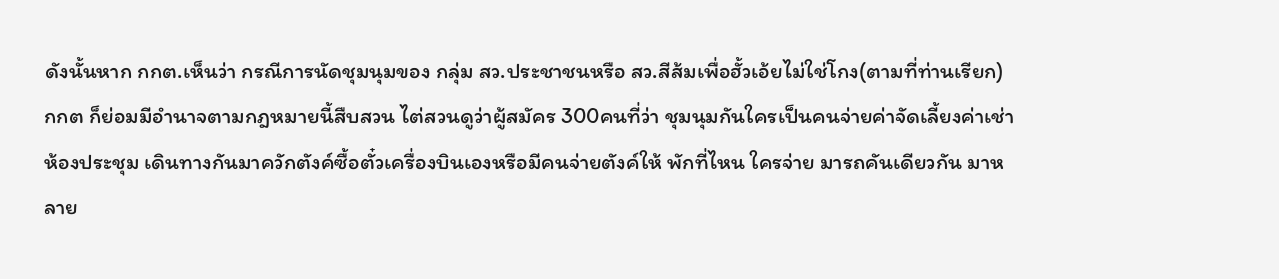ดังนั้นหาก กกต.เห็นว่า กรณีการนัดชุมนุมของ กลุ่ม สว.ประชาชนหรือ สว.สีส้มเพื่อฮั้วเอ้ยไม่ใช่โกง(ตามที่ท่านเรียก) กกต ก็ย่อมมีอำนาจตามกฎหมายนี้สืบสวน ไต่สวนดูว่าผู้สมัคร 300คนที่ว่า ชุมนุมกันใครเป็นคนจ่ายค่าจัดเลี้ยงค่าเช่าห้องประชุม เดินทางกันมาควักตังค์ซื้อตั๋วเครื่องบินเองหรือมีคนจ่ายตังค์ให้ พักที่ไหน ใครจ่าย มารถคันเดียวกัน มาหลาย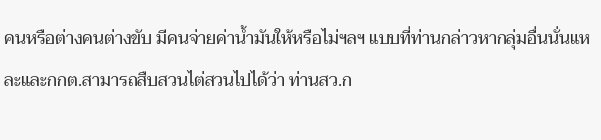คนหรือต่างคนต่างขับ มีคนจ่ายค่าน้ำมันให้หรือไม่ฯลฯ แบบที่ท่านกล่าวหากลุ่มอื่นนั่นแหละและกกต.สามารถสืบสวนไต่สวนไปได้ว่า ท่านสว.ก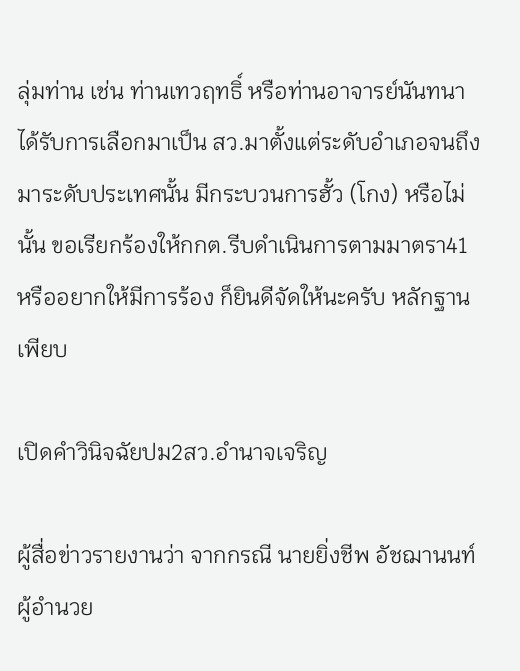ลุ่มท่าน เช่น ท่านเทวฤทธิ์ หรือท่านอาจารย์นันทนา ได้รับการเลือกมาเป็น สว.มาตั้งแต่ระดับอำเภอจนถึงมาระดับประเทศนั้น มีกระบวนการฮั้ว (โกง) หรือไม่นั้น ขอเรียกร้องให้กกต.รีบดำเนินการตามมาตรา41 หรืออยากให้มีการร้อง ก็ยินดีจัดให้นะครับ หลักฐานเพียบ

เปิดคำวินิจฉัยปม2สว.อำนาจเจริญ

ผู้สื่อข่าวรายงานว่า จากกรณี นายยิ่งชีพ อัชฌานนท์ ผู้อำนวย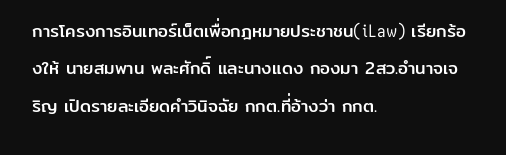การโครงการอินเทอร์เน็ตเพื่อกฎหมายประชาชน(iLaw) เรียกร้องให้ นายสมพาน พละศักดิ์ และนางแดง กองมา 2สว.อำนาจเจริญ เปิดรายละเอียดคำวินิจฉัย กกต.ที่อ้างว่า กกต.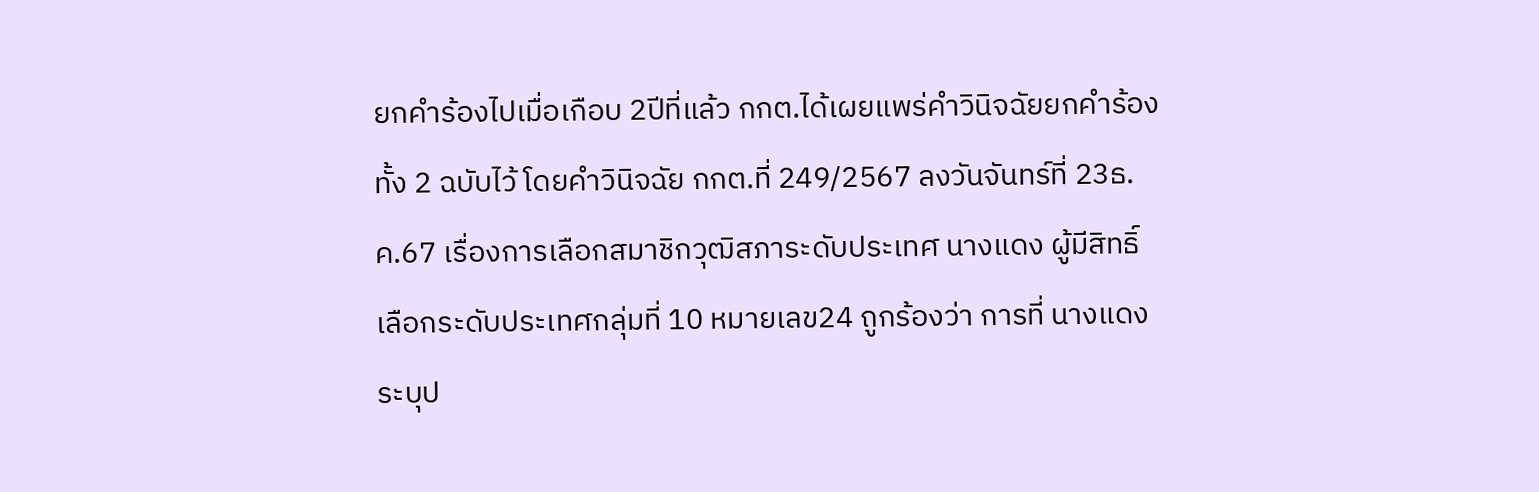ยกคำร้องไปเมื่อเกือบ 2ปีที่แล้ว กกต.ได้เผยแพร่คำวินิจฉัยยกคำร้องทั้ง 2 ฉบับไว้ โดยคำวินิจฉัย กกต.ที่ 249/2567 ลงวันจันทร์ที่ 23ธ.ค.67 เรื่องการเลือกสมาชิกวุฒิสภาระดับประเทศ นางแดง ผู้มีสิทธิ์เลือกระดับประเทศกลุ่มที่ 10 หมายเลข24 ถูกร้องว่า การที่ นางแดง ระบุป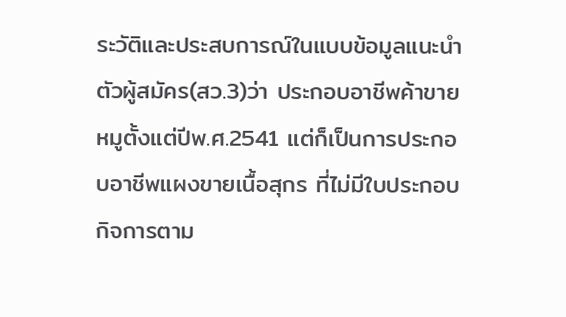ระวัติและประสบการณ์ในแบบข้อมูลแนะนำตัวผู้สมัคร(สว.3)ว่า ประกอบอาชีพค้าขายหมูตั้งแต่ปีพ.ศ.2541 แต่ก็เป็นการประกอบอาชีพแผงขายเนื้อสุกร ที่ไม่มีใบประกอบกิจการตาม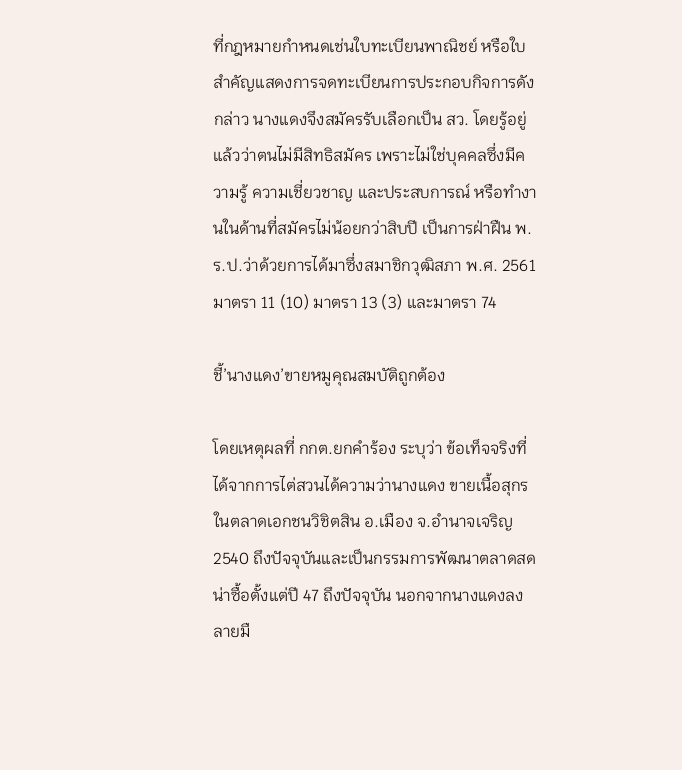ที่กฎหมายกำหนดเช่นใบทะเบียนพาณิชย์ หรือใบสำคัญแสดงการจดทะเบียนการประกอบกิจการดังกล่าว นางแดงจึงสมัครรับเลือกเป็น สว. โดยรู้อยู่แล้วว่าตนไม่มีสิทธิสมัคร เพราะไม่ใช่บุคคลซึ่งมีความรู้ ความเชี่ยวชาญ และประสบการณ์ หรือทำงานในด้านที่สมัครไม่น้อยกว่าสิบปี เป็นการฝ่าฝืน พ.ร.ป.ว่าด้วยการได้มาซึ่งสมาชิกวุฒิสภา พ.ศ. 2561มาตรา 11 (10) มาตรา 13 (3) และมาตรา 74

ชี้’นางแดง’ขายหมูคุณสมบัติถูกต้อง

โดยเหตุผลที่ กกต.ยกคำร้อง ระบุว่า ข้อเท็จจริงที่ได้จากการไต่สวนได้ความว่านางแดง ขายเนื้อสุกรในตลาดเอกชนวิชิตสิน อ.เมือง จ.อำนาจเจริญ2540 ถึงปัจจุบันและเป็นกรรมการพัฒนาตลาดสดน่าซื้อตั้งแต่ปี 47 ถึงปัจจุบัน นอกจากนางแดงลงลายมื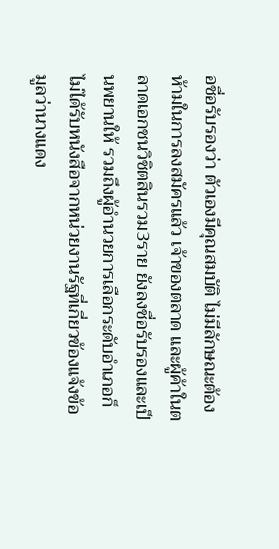อชื่อรับรองว่า ตัวเองมีคุณสมบัติ ไม่มีลักษณะต้องห้ามในการลงสมัครแล้ว เจ้าของตลาด และผู้ค้าในตลาดเอกชนวิชิตสินรวม3ราย ยังลงชื่อรับรองและเป็นพยานให้ รวมถึงผู้อำนวยการเลือกระดับอำเภอก็ไม่ได้รับหนังสือจากหน่วยงานรัฐที่เกี่ยวข้องแจ้งข้อมูลว่านางแดง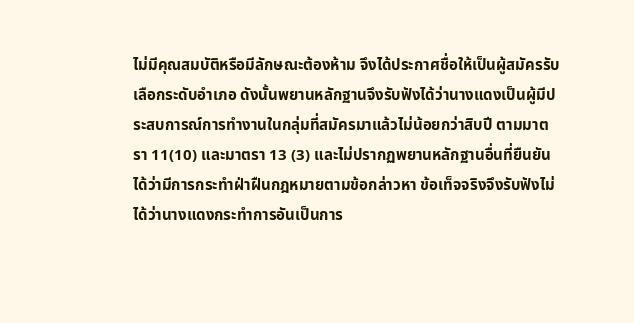ไม่มีคุณสมบัติหรือมีลักษณะต้องห้าม จึงได้ประกาศชื่อให้เป็นผู้สมัครรับเลือกระดับอำเภอ ดังนั้นพยานหลักฐานจึงรับฟังได้ว่านางแดงเป็นผู้มีประสบการณ์การทำงานในกลุ่มที่สมัครมาแล้วไม่น้อยกว่าสิบปี ตามมาตรา 11(10) และมาตรา 13 (3) และไม่ปรากฏพยานหลักฐานอื่นที่ยืนยันได้ว่ามีการกระทำฝ่าฝืนกฎหมายตามข้อกล่าวหา ข้อเท็จจริงจึงรับฟังไม่ได้ว่านางแดงกระทำการอันเป็นการ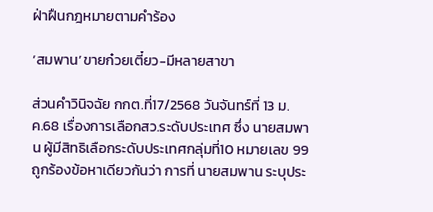ฝ่าฝืนกฎหมายตามคำร้อง

‘สมพาน’ขายก๋วยเตี๋ยว-มีหลายสาขา

ส่วนคำวินิจฉัย กกต.ที่17/2568 วันจันทร์ที่ 13 ม.ค.68 เรื่องการเลือกสว.ระดับประเทศ ซึ่ง นายสมพาน ผู้มีสิทธิเลือกระดับประเทศกลุ่มที่10 หมายเลข 99 ถูกร้องข้อหาเดียวกันว่า การที่ นายสมพาน ระบุประ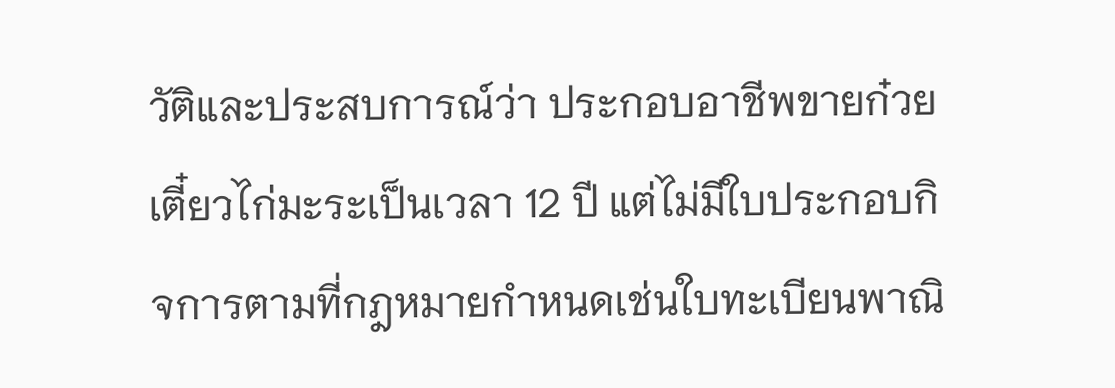วัติและประสบการณ์ว่า ประกอบอาชีพขายก๋วยเตี๋ยวไก่มะระเป็นเวลา 12 ปี แต่ไม่มีใบประกอบกิจการตามที่กฎหมายกำหนดเช่นใบทะเบียนพาณิ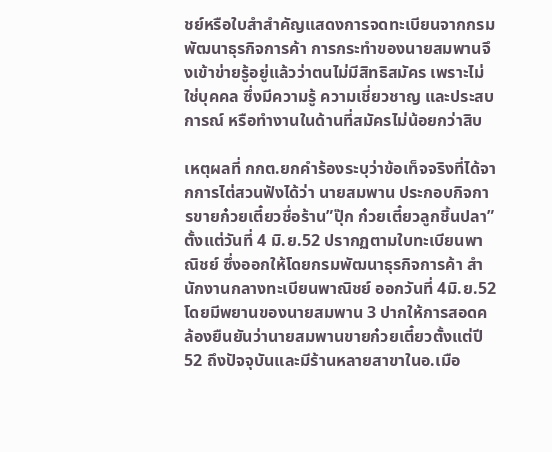ชย์หรือใบสำสำคัญแสดงการจดทะเบียนจากกรมพัฒนาธุรกิจการค้า การกระทำของนายสมพานจึงเข้าข่ายรู้อยู่แล้วว่าตนไม่มีสิทธิสมัคร เพราะไม่ใช่บุคคล ซึ่งมีความรู้ ความเชี่ยวชาญ และประสบการณ์ หรือทำงานในด้านที่สมัครไม่น้อยกว่าสิบ

เหตุผลที่ กกต.ยกคำร้องระบุว่าข้อเท็จจริงที่ได้จากการไต่สวนฟังได้ว่า นายสมพาน ประกอบกิจการขายก๋วยเตี๋ยวชื่อร้าน”ปุ๊ก ก๋วยเตี๋ยวลูกชิ้นปลา” ตั้งแต่วันที่ 4 มิ.ย.52 ปรากฏตามใบทะเบียนพาณิชย์ ซึ่งออกให้โดยกรมพัฒนาธุรกิจการค้า สำนักงานกลางทะเบียนพาณิชย์ ออกวันที่ 4มิ.ย.52 โดยมีพยานของนายสมพาน 3 ปากให้การสอดคล้องยืนยันว่านายสมพานขายก๋วยเตี๋ยวตั้งแต่ปี52 ถึงปัจจุบันและมีร้านหลายสาขาในอ.เมือ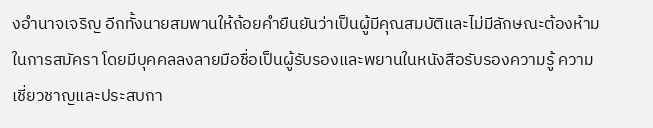งอำนาจเจริญ อีกทั้งนายสมพานให้ถ้อยคำยืนยันว่าเป็นผู้มีคุณสมบัติและไม่มีลักษณะต้องห้ามในการสมัครา โดยมีบุคคลลงลายมือชื่อเป็นผู้รับรองและพยานในหนังสือรับรองความรู้ ความเชี่ยวชาญและประสบกา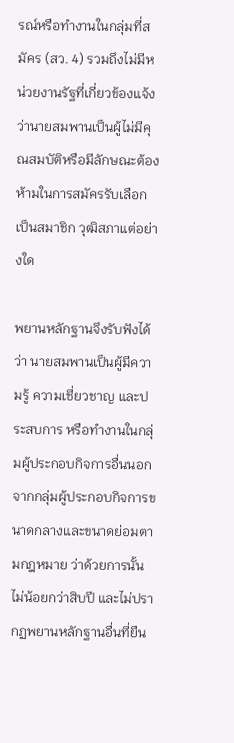รณ์หรือทำงานในกลุ่มที่สมัคร (สว. 4) รวมถึงไม่มีหน่วยงานรัฐที่เกี่ยวข้องแจ้งว่านายสมพานเป็นผู้ไม่มีคุณสมบัติหรือมีลักษณะต้องห้ามในการสมัครรับเลือกเป็นสมาชิก วุฒิสภาแต่อย่างใด

พยานหลักฐานจึงรับฟังได้ว่า นายสมพานเป็นผู้มีความรู้ ความเชี่ยวชาญ และประสบการ หรือทำงานในกลุ่มผู้ประกอบกิจการอื่นนอกจากกลุ่มผู้ประกอบกิจการขนาดกลางและขนาดย่อมตามกฎหมาย ว่าด้วยการนั้นไม่น้อยกว่าสิบปี และไม่ปรากฏพยานหลักฐานอื่นที่ยืน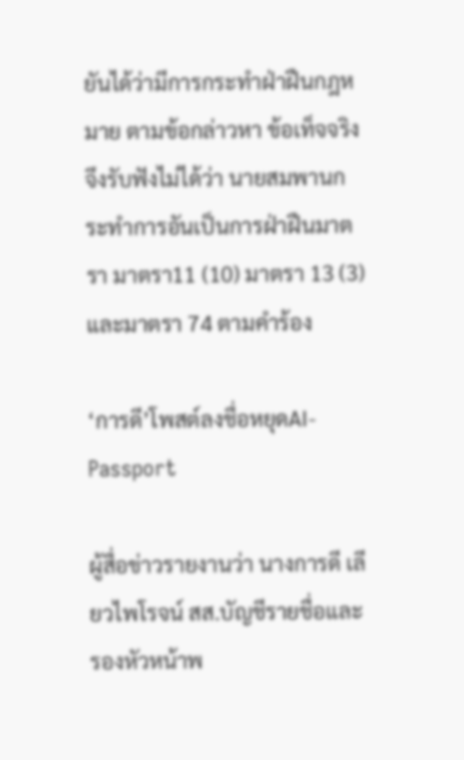ยันได้ว่ามีการกระทำฝ่าฝืนกฎหมาย ตามข้อกล่าวหา ข้อเท็จจริงจึงรับฟังไม่ได้ว่า นายสมพานกระทำการอันเป็นการฝ่าฝืนมาตรา มาตรา11 (10) มาตรา 13 (3) และมาตรา 74 ตามคำร้อง

‘การดี’โพสต์ลงชื่อหยุดAI-Passport

ผู้สื่อข่าวรายงานว่า นางการดี เลียวไพโรจน์ สส.บัญชีรายชื่อและรองหัวหน้าพ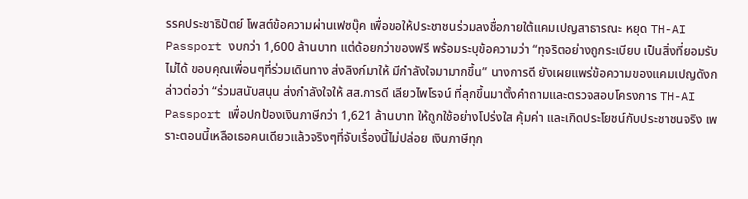รรคประชาธิปัตย์ โพสต์ข้อความผ่านเฟซบุ๊ค เพื่อขอให้ประชาชนร่วมลงชื่อภายใต้แคมเปญสาธารณะ หยุด TH-AI Passport งบกว่า 1,600 ล้านบาท แต่ด้อยกว่าของฟรี พร้อมระบุข้อความว่า “ทุจริตอย่างถูกระเบียบ เป็นสิ่งที่ยอมรับไม่ได้ ขอบคุณเพื่อนๆที่ร่วมเดินทาง ส่งลิงก์มาให้ มีกำลังใจมามากขึ้น” นางการดี ยังเผยแพร่ข้อความของแคมเปญดังกล่าวต่อว่า “ร่วมสนับสนุน ส่งกำลังใจให้ สส.การดี เลียวไพโรจน์ ที่ลุกขึ้นมาตั้งคำถามและตรวจสอบโครงการ TH-AI Passport เพื่อปกป้องเงินภาษีกว่า 1,621 ล้านบาท ให้ถูกใช้อย่างโปร่งใส คุ้มค่า และเกิดประโยชน์กับประชาชนจริง เพราะตอนนี้เหลือเธอคนเดียวแล้วจริงๆที่จับเรื่องนี้ไม่ปล่อย เงินภาษีทุก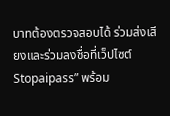บาทต้องตรวจสอบได้ ร่วมส่งเสียงและร่วมลงชื่อที่เว็ปไซต์Stopaipass” พร้อม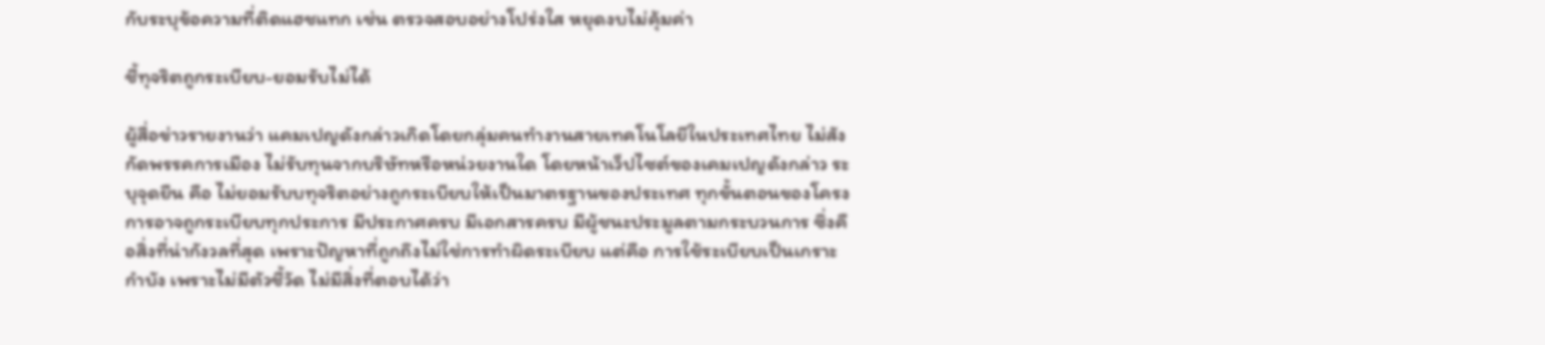กับระบุข้อความที่ติดแฮชแทก เช่น ตรวจสอบอย่างโปร่งใส หยุดงบไม่คุ้มค่า

ชี้ทุจริตถูกระเบียบ-ยอมรับไม่ได้

ผู้สื่อข่าวรายงานว่า แคมเปญดังกล่าวเกิดโดยกลุ่มคนทำงานสายเทคโนโลยีในประเทศไทย ไม่สังกัดพรรคการเมือง ไม่รับทุนจากบริษัทหรือหน่วยงานใด โดยหน้าเว็ปไซต์ของเคมเปญดังกล่าว ระบุจุดยืน คือ ไม่ยอมรับบทุจริตอย่างถูกระเบียบให้เป็นมาตรฐานของประเทศ ทุกขั้นตอนของโครงการอาจถูกระเบียบทุกประการ มีประกาศครบ มีเอกสารครบ มีผู้ชนะประมูลตามกระบวนการ ซึ่งคือสิ่งที่น่ากังวลที่สุด เพราะปัญหาที่ถูกถึงไม่ใช่การทำผิดระเบียบ แต่คือ การใช้ระเบียบเป็นเกราะกำบัง เพราะไม่มีตัวชี้วัด ไม่มีสิ่งที่ตอบได้ว่า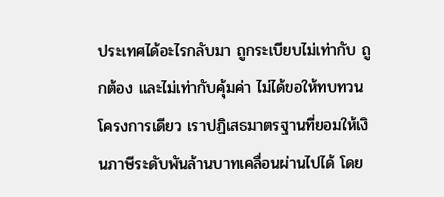ประเทศได้อะไรกลับมา ถูกระเบียบไม่เท่ากับ ถูกต้อง และไม่เท่ากับคุ้มค่า ไม่ได้ขอให้ทบทวนโครงการเดียว เราปฏิเสธมาตรฐานที่ยอมให้เงินภาษีระดับพันล้านบาทเคลื่อนผ่านไปได้ โดย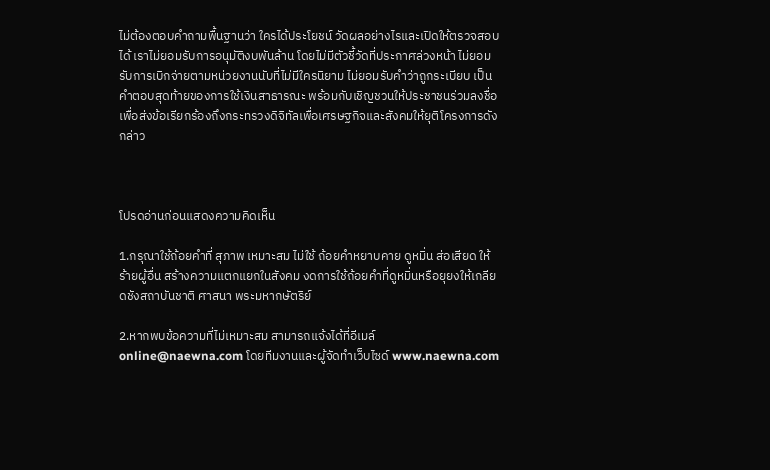ไม่ต้องตอบคำถามพื้นฐานว่า ใครได้ประโยชน์ วัดผลอย่างไรและเปิดให้ตรวจสอบได้ เราไม่ยอมรับการอนุมัติงบพันล้าน โดยไม่มีตัวชี้วัดที่ประกาศล่วงหน้า ไม่ยอมรับการเบิกจ่ายตามหน่วยงานนับที่ไม่มีใครนิยาม ไม่ยอมรับคำว่าถูกระเบียบ เป็นคำตอบสุดท้ายของการใช้เงินสาธารณะ พร้อมกับเชิญชวนให้ประชาชนร่วมลงชื่อ เพื่อส่งข้อเรียกร้องถึงกระทรวงดิจิทัลเพื่อเศรษฐกิจและสังคมให้ยุติโครงการดังกล่าว



โปรดอ่านก่อนแสดงความคิดเห็น

1.กรุณาใช้ถ้อยคำที่ สุภาพ เหมาะสม ไม่ใช้ ถ้อยคำหยาบคาย ดูหมิ่น ส่อเสียด ให้ร้ายผู้อื่น สร้างความแตกแยกในสังคม งดการใช้ถ้อยคำที่ดูหมิ่นหรือยุยงให้เกลียดชังสถาบันชาติ ศาสนา พระมหากษัตริย์

2.หากพบข้อความที่ไม่เหมาะสม สามารถแจ้งได้ที่อีเมล์ online@naewna.com โดยทีมงานและผู้จัดทำเว็บไซด์ www.naewna.com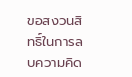ขอสงวนสิทธิ์ในการลบความคิด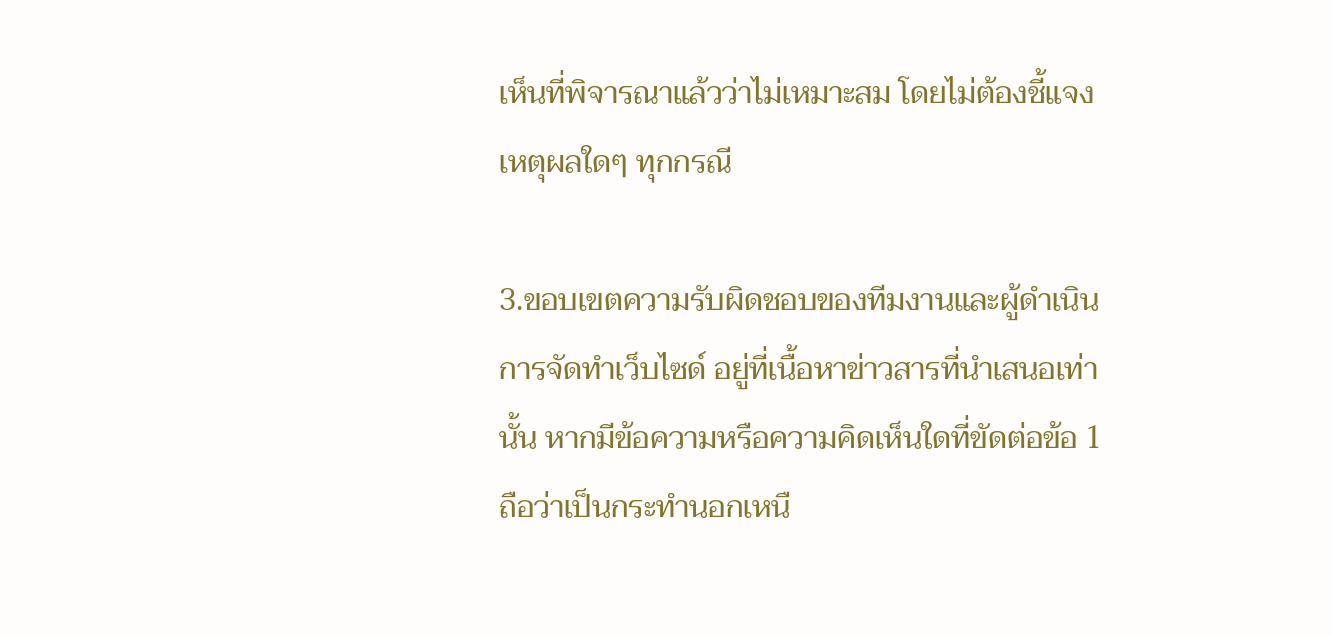เห็นที่พิจารณาแล้วว่าไม่เหมาะสม โดยไม่ต้องชี้แจงเหตุผลใดๆ ทุกกรณี

3.ขอบเขตความรับผิดชอบของทีมงานและผู้ดำเนินการจัดทำเว็บไซด์ อยู่ที่เนื้อหาข่าวสารที่นำเสนอเท่านั้น หากมีข้อความหรือความคิดเห็นใดที่ขัดต่อข้อ 1 ถือว่าเป็นกระทำนอกเหนื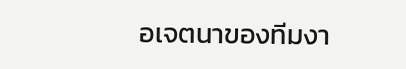อเจตนาของทีมงา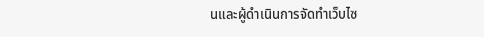นและผู้ดำเนินการจัดทำเว็บไซ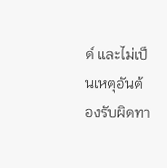ด์ และไม่เป็นเหตุอันต้องรับผิดทา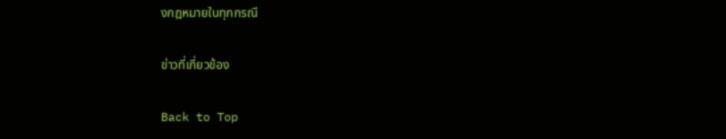งกฎหมายในทุกกรณี

ข่าวที่เกี่ยวข้อง

Back to Top